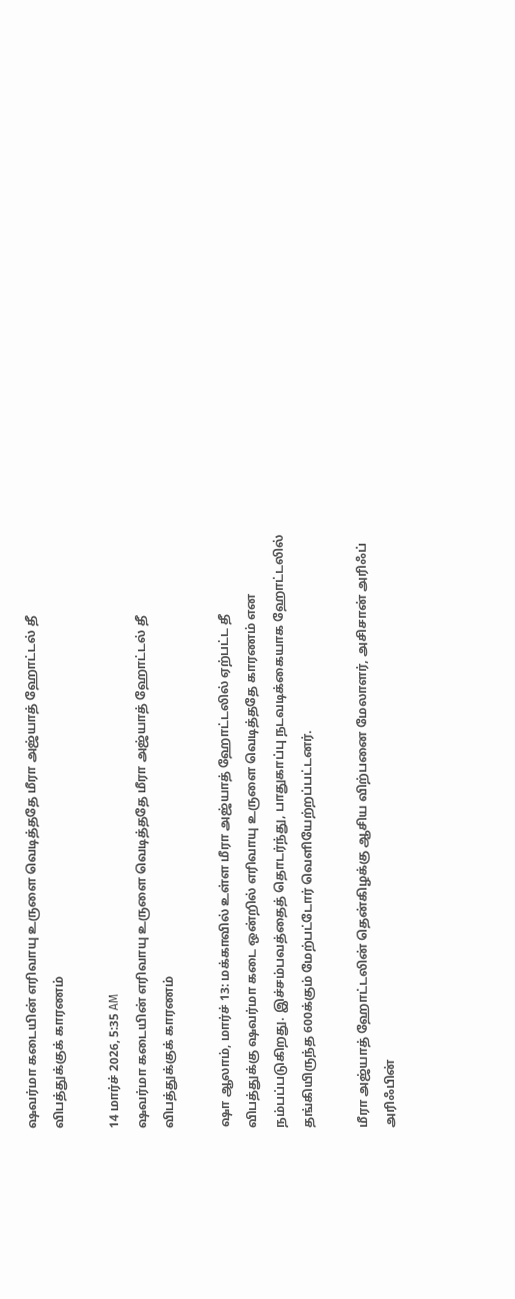ஷவர்மா கடையின் எரிவாயு உருளை வெடித்ததே மீரா அஜ்யாத் ஹோட்டல் தீ விபத்துக்குக் காரணம்

14 மார்ச் 2026, 5:35 AM
ஷவர்மா கடையின் எரிவாயு உருளை வெடித்ததே மீரா அஜ்யாத் ஹோட்டல் தீ விபத்துக்குக் காரணம்

ஷா ஆலாம், மார்ச் 13: மக்காவில் உள்ள மீரா அஜ்யாத் ஹோட்டலில் ஏற்பட்ட தீ விபத்துக்கு ஷவர்மா கடை ஒன்றில் எரிவாயு உருளை வெடித்ததே காரணம் என நம்பப்படுகிறது. இச்சம்பவத்தைத் தொடர்ந்து, பாதுகாப்பு நடவடிக்கையாக ஹோட்டலில் தங்கியிருந்த 600க்கும் மேற்பட்டோர் வெளியேற்றப்பட்டனர்.

மீரா அஜ்யாத் ஹோட்டலின் தென்கிழக்கு ஆசிய விற்பனை மேலாளர், அசிசான் அரிஃப் அரிஃபின்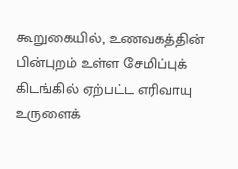கூறுகையில், உணவகத்தின் பின்புறம் உள்ள சேமிப்புக் கிடங்கில் ஏற்பட்ட எரிவாயு உருளைக்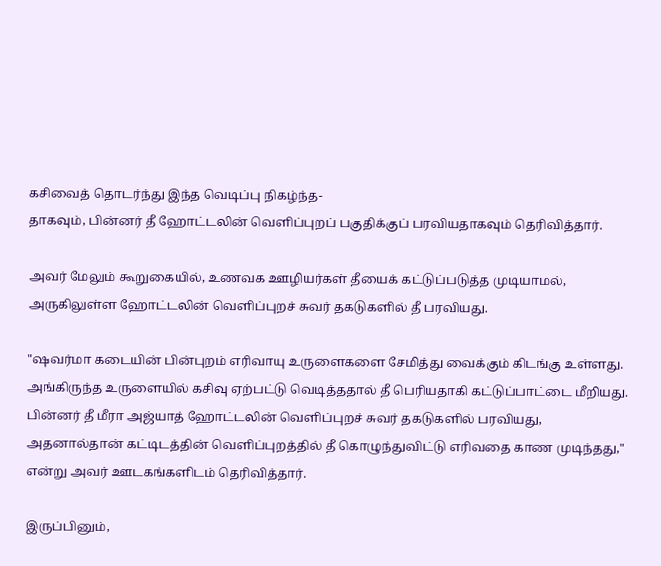கசிவைத் தொடர்ந்து இந்த வெடிப்பு நிகழ்ந்த-
தாகவும், பின்னர் தீ ஹோட்டலின் வெளிப்புறப் பகுதிக்குப் பரவியதாகவும் தெரிவித்தார்.

அவர் மேலும் கூறுகையில், உணவக ஊழியர்கள் தீயைக் கட்டுப்படுத்த முடியாமல், அருகிலுள்ள ஹோட்டலின் வெளிப்புறச் சுவர் தகடுகளில் தீ பரவியது.

"ஷவர்மா கடையின் பின்புறம் எரிவாயு உருளைகளை சேமித்து வைக்கும் கிடங்கு உள்ளது. அங்கிருந்த உருளையில் கசிவு ஏற்பட்டு வெடித்ததால் தீ பெரியதாகி கட்டுப்பாட்டை மீறியது. பின்னர் தீ மீரா அஜ்யாத் ஹோட்டலின் வெளிப்புறச் சுவர் தகடுகளில் பரவியது, அதனால்தான் கட்டிடத்தின் வெளிப்புறத்தில் தீ கொழுந்துவிட்டு எரிவதை காண முடிந்தது," என்று அவர் ஊடகங்களிடம் தெரிவித்தார்.

இருப்பினும்,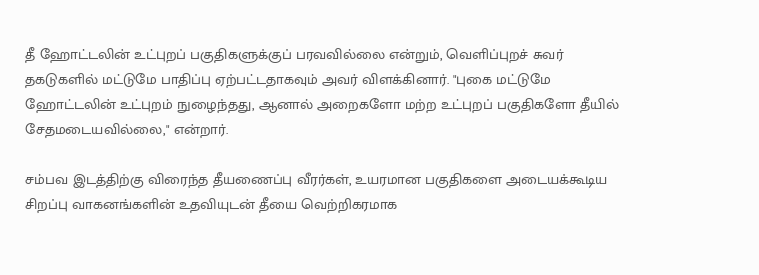தீ ஹோட்டலின் உட்புறப் பகுதிகளுக்குப் பரவவில்லை என்றும், வெளிப்புறச் சுவர் தகடுகளில் மட்டுமே பாதிப்பு ஏற்பட்டதாகவும் அவர் விளக்கினார். "புகை மட்டுமே ஹோட்டலின் உட்புறம் நுழைந்தது, ஆனால் அறைகளோ மற்ற உட்புறப் பகுதிகளோ தீயில் சேதமடையவில்லை," என்றார்.

சம்பவ இடத்திற்கு விரைந்த தீயணைப்பு வீரர்கள், உயரமான பகுதிகளை அடையக்கூடிய சிறப்பு வாகனங்களின் உதவியுடன் தீயை வெற்றிகரமாக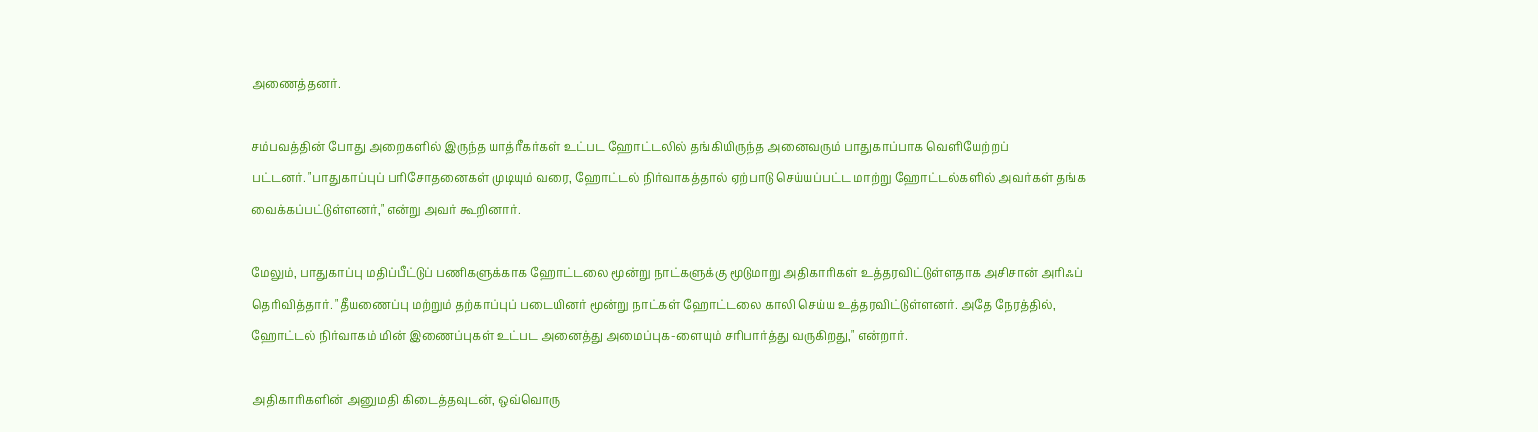அணைத்தனர்.

சம்பவத்தின் போது அறைகளில் இருந்த யாத்ரீகர்கள் உட்பட ஹோட்டலில் தங்கியிருந்த அனைவரும் பாதுகாப்பாக வெளியேற்றப்
பட்டனர். "பாதுகாப்புப் பரிசோதனைகள் முடியும் வரை, ஹோட்டல் நிர்வாகத்தால் ஏற்பாடு செய்யப்பட்ட மாற்று ஹோட்டல்களில் அவர்கள் தங்க வைக்கப்பட்டுள்ளனர்," என்று அவர் கூறினார்.

மேலும், பாதுகாப்பு மதிப்பீட்டுப் பணிகளுக்காக ஹோட்டலை மூன்று நாட்களுக்கு மூடுமாறு அதிகாரிகள் உத்தரவிட்டுள்ளதாக அசிசான் அரிஃப் தெரிவித்தார். "தீயணைப்பு மற்றும் தற்காப்புப் படையினர் மூன்று நாட்கள் ஹோட்டலை காலி செய்ய உத்தரவிட்டுள்ளனர். அதே நேரத்தில், ஹோட்டல் நிர்வாகம் மின் இணைப்புகள் உட்பட அனைத்து அமைப்புக-ளையும் சரிபார்த்து வருகிறது," என்றார்.

அதிகாரிகளின் அனுமதி கிடைத்தவுடன், ஒவ்வொரு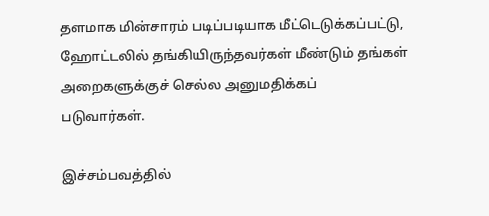தளமாக மின்சாரம் படிப்படியாக மீட்டெடுக்கப்பட்டு, ஹோட்டலில் தங்கியிருந்தவர்கள் மீண்டும் தங்கள் அறைகளுக்குச் செல்ல அனுமதிக்கப்
படுவார்கள்.

இச்சம்பவத்தில்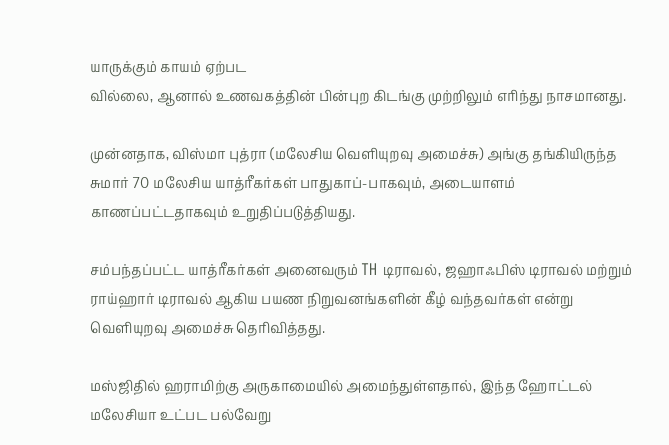யாருக்கும் காயம் ஏற்பட
வில்லை, ஆனால் உணவகத்தின் பின்புற கிடங்கு முற்றிலும் எரிந்து நாசமானது.

முன்னதாக, விஸ்மா புத்ரா (மலேசிய வெளியுறவு அமைச்சு) அங்கு தங்கியிருந்த சுமார் 70 மலேசிய யாத்ரீகர்கள் பாதுகாப்-பாகவும், அடையாளம் காணப்பட்டதாகவும் உறுதிப்படுத்தியது.

சம்பந்தப்பட்ட யாத்ரீகர்கள் அனைவரும் TH டிராவல், ஜஹாஃபிஸ் டிராவல் மற்றும் ராய்ஹார் டிராவல் ஆகிய பயண நிறுவனங்களின் கீழ் வந்தவர்கள் என்று வெளியுறவு அமைச்சு தெரிவித்தது.

மஸ்ஜிதில் ஹராமிற்கு அருகாமையில் அமைந்துள்ளதால், இந்த ஹோட்டல் மலேசியா உட்பட பல்வேறு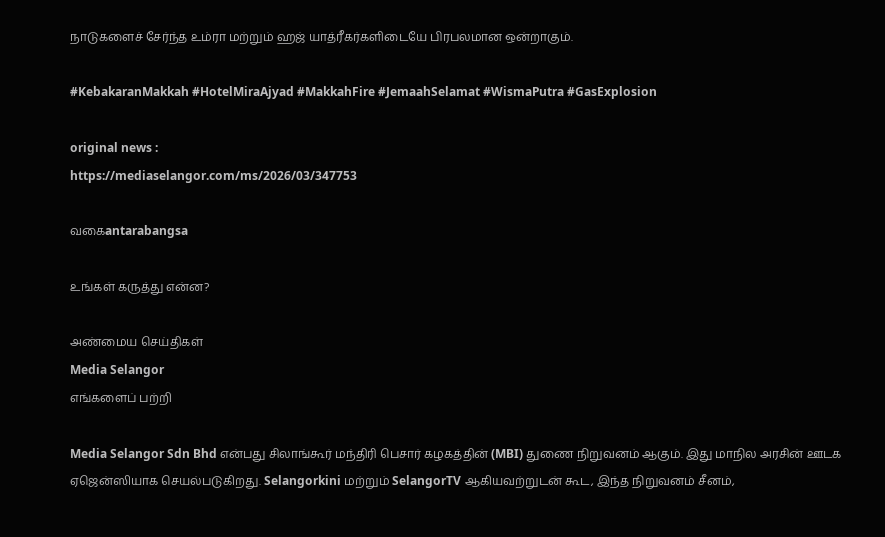நாடுகளைச் சேர்ந்த உம்ரா மற்றும் ஹஜ் யாத்ரீகர்களிடையே பிரபலமான ஒன்றாகும்.

#KebakaranMakkah #HotelMiraAjyad #MakkahFire #JemaahSelamat #WismaPutra #GasExplosion

original news :
https://mediaselangor.com/ms/2026/03/347753

வகைantarabangsa

உங்கள் கருத்து என்ன?

அண்மைய செய்திகள்
Media Selangor
எங்களைப் பற்றி

Media Selangor Sdn Bhd என்பது சிலாங்கூர் மந்திரி பெசார் கழகத்தின் (MBI) துணை நிறுவனம் ஆகும். இது மாநில அரசின் ஊடக ஏஜென்ஸியாக செயல்படுகிறது. Selangorkini மற்றும் SelangorTV ஆகியவற்றுடன் கூட, இந்த நிறுவனம் சீனம்,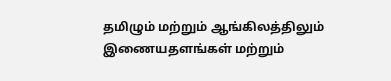தமிழும் மற்றும் ஆங்கிலத்திலும் இணையதளங்கள் மற்றும்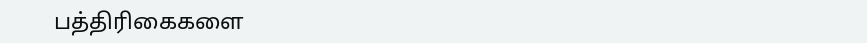பத்திரிகைகளை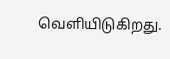வெளியிடுகிறது.